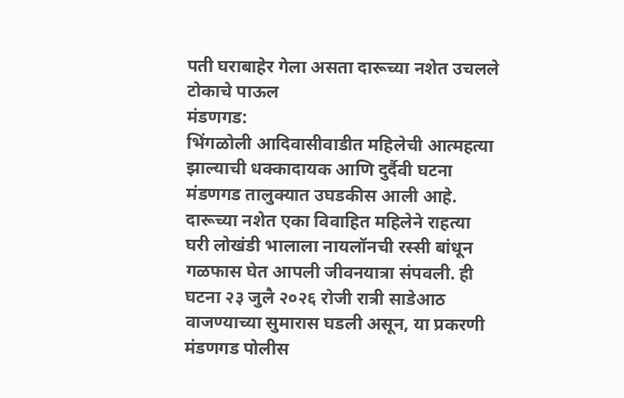पती घराबाहेर गेला असता दारूच्या नशेत उचलले टोकाचे पाऊल
मंडणगड:
भिंगळोली आदिवासीवाडीत महिलेची आत्महत्या झाल्याची धक्कादायक आणि दुर्दैवी घटना मंडणगड तालुक्यात उघडकीस आली आहे. दारूच्या नशेत एका विवाहित महिलेने राहत्या घरी लोखंडी भालाला नायलॉनची रस्सी बांधून गळफास घेत आपली जीवनयात्रा संपवली. ही घटना २३ जुलै २०२६ रोजी रात्री साडेआठ वाजण्याच्या सुमारास घडली असून, या प्रकरणी मंडणगड पोलीस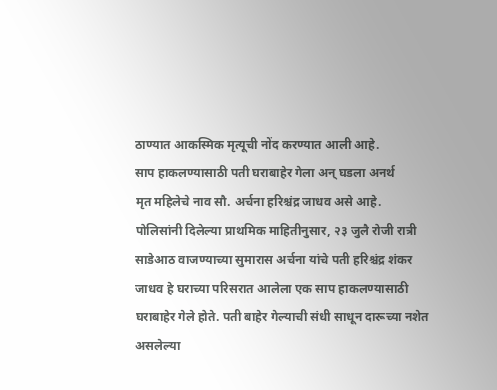ठाण्यात आकस्मिक मृत्यूची नोंद करण्यात आली आहे.
साप हाकलण्यासाठी पती घराबाहेर गेला अन् घडला अनर्थ
मृत महिलेचे नाव सौ. अर्चना हरिश्चंद्र जाधव असे आहे. पोलिसांनी दिलेल्या प्राथमिक माहितीनुसार, २३ जुलै रोजी रात्री साडेआठ वाजण्याच्या सुमारास अर्चना यांचे पती हरिश्चंद्र शंकर जाधव हे घराच्या परिसरात आलेला एक साप हाकलण्यासाठी घराबाहेर गेले होते. पती बाहेर गेल्याची संधी साधून दारूच्या नशेत असलेल्या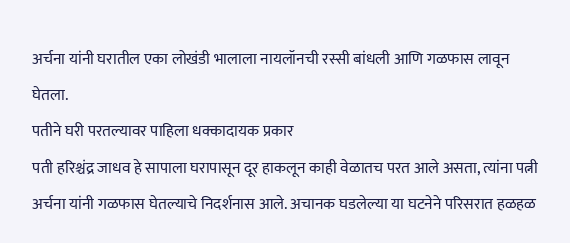अर्चना यांनी घरातील एका लोखंडी भालाला नायलॉनची रस्सी बांधली आणि गळफास लावून घेतला.
पतीने घरी परतल्यावर पाहिला धक्कादायक प्रकार
पती हरिश्चंद्र जाधव हे सापाला घरापासून दूर हाकलून काही वेळातच परत आले असता, त्यांना पत्नी अर्चना यांनी गळफास घेतल्याचे निदर्शनास आले. अचानक घडलेल्या या घटनेने परिसरात हळहळ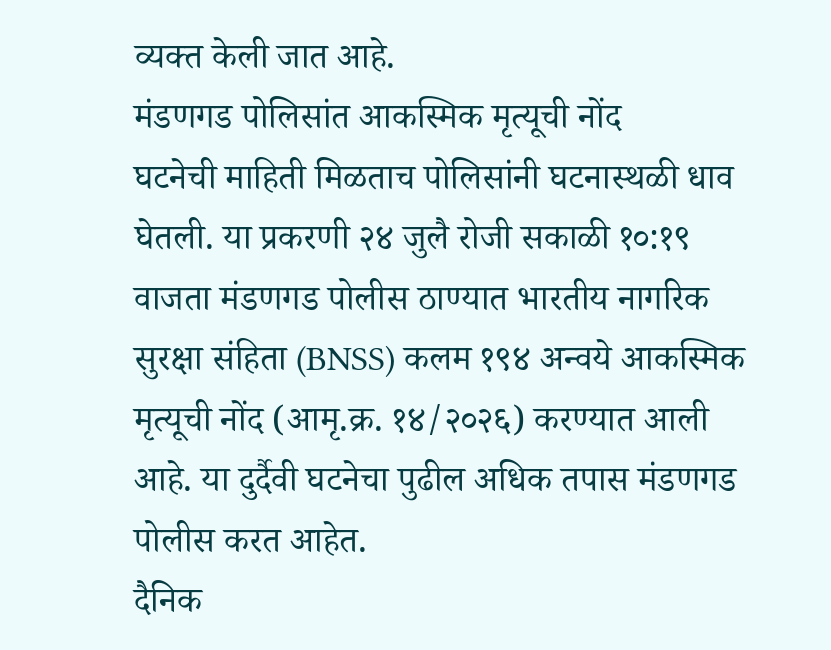व्यक्त केली जात आहे.
मंडणगड पोलिसांत आकस्मिक मृत्यूची नोंद
घटनेची माहिती मिळताच पोलिसांनी घटनास्थळी धाव घेतली. या प्रकरणी २४ जुलै रोजी सकाळी १०:१९ वाजता मंडणगड पोलीस ठाण्यात भारतीय नागरिक सुरक्षा संहिता (BNSS) कलम १९४ अन्वये आकस्मिक मृत्यूची नोंद (आमृ.क्र. १४/२०२६) करण्यात आली आहे. या दुर्दैवी घटनेचा पुढील अधिक तपास मंडणगड पोलीस करत आहेत.
दैनिक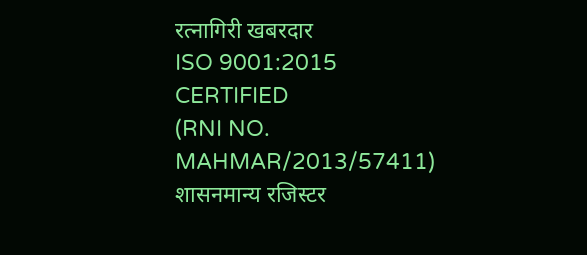रत्नागिरी खबरदार
ISO 9001:2015 CERTIFIED
(RNI NO. MAHMAR/2013/57411)
शासनमान्य रजिस्टर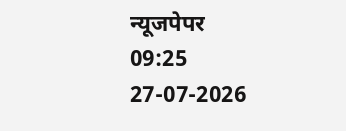न्यूजपेपर
09:25 27-07-2026